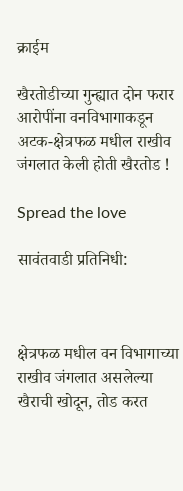क्राईम

खैरतोडीच्या गुन्ह्यात दोन फरार आरोपींना वनविभागाकडून अटक-क्षेत्रफळ मधील राखीव जंगलात केली होती खैरतोड !

Spread the love

सावंतवाडी प्रतिनिधी:



क्षेत्रफळ मधील वन विभागाच्या राखीव जंगलात असलेल्या खैराची खोदून, तोड करत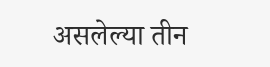असलेल्या तीन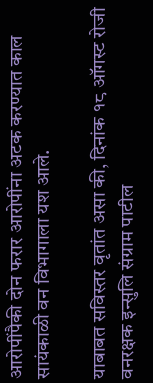आरोपींपैकी दोन फरार आरोपींना अटक करण्यात काल सायंकाळी वन विभागाला यश आले.

याबाबत सविस्तर वृतांत असा की, दिनांक १८ ऑगस्ट रोजी वनरक्षक इन्सुलि संग्राम पाटील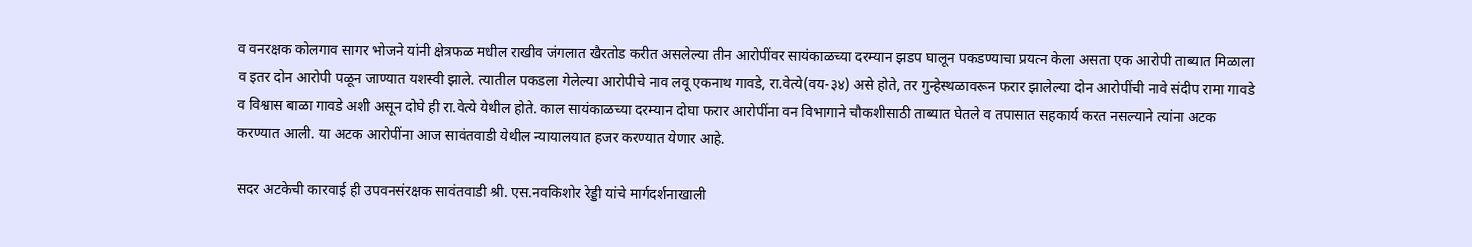व वनरक्षक कोलगाव सागर भोजने यांनी क्षेत्रफळ मधील राखीव जंगलात खैरतोड करीत असलेल्या तीन आरोपींवर सायंकाळच्या दरम्यान झडप घालून पकडण्याचा प्रयत्न केला असता एक आरोपी ताब्यात मिळाला व इतर दोन आरोपी पळून जाण्यात यशस्वी झाले. त्यातील पकडला गेलेल्या आरोपीचे नाव लवू एकनाथ गावडे, रा.वेत्ये(वय-३४) असे होते, तर गुन्हेस्थळावरून फरार झालेल्या दोन आरोपींची नावे संदीप रामा गावडे व विश्वास बाळा गावडे अशी असून दोघे ही रा.वेत्ये येथील होते. काल सायंकाळच्या दरम्यान दोघा फरार आरोपींना वन विभागाने चौकशीसाठी ताब्यात घेतले व तपासात सहकार्य करत नसल्याने त्यांना अटक करण्यात आली. या अटक आरोपींना आज सावंतवाडी येथील न्यायालयात हजर करण्यात येणार आहे.

सदर अटकेची कारवाई ही उपवनसंरक्षक सावंतवाडी श्री. एस.नवकिशोर रेड्डी यांचे मार्गदर्शनाखाली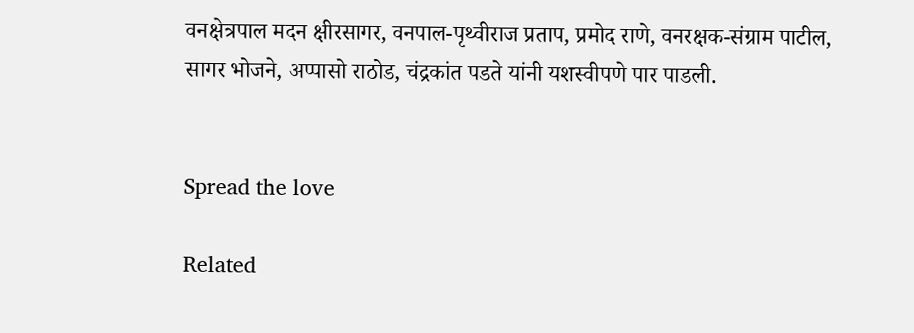वनक्षेत्रपाल मदन क्षीरसागर, वनपाल-पृथ्वीराज प्रताप, प्रमोद राणे, वनरक्षक-संग्राम पाटील, सागर भोजने, अप्पासो राठोड, चंद्रकांत पडते यांनी यशस्वीपणे पार पाडली.


Spread the love

Related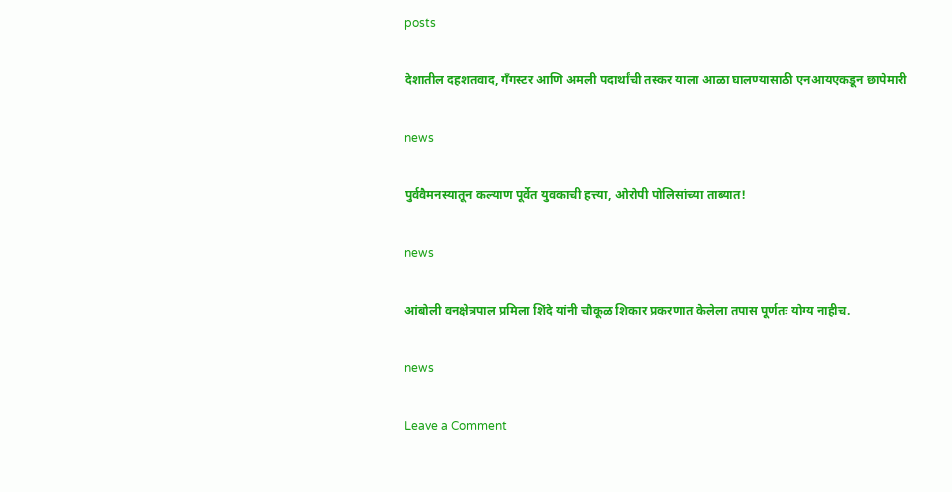posts

देशातील दहशतवाद, गँगस्टर आणि अमली पदार्थांची तस्कर याला आळा घालण्यासाठी एनआयएकडून छापेमारी

news

पुर्ववैमनस्यातून कल्याण पूर्वेत युवकाची हत्त्या, ओरोपी पोलिसांच्या ताब्यात!

news

आंबोली वनक्षेत्रपाल प्रमिला शिंदे यांनी चौकूळ शिकार प्रकरणात केलेला तपास पूर्णतः योग्य नाहीच.

news

Leave a Comment